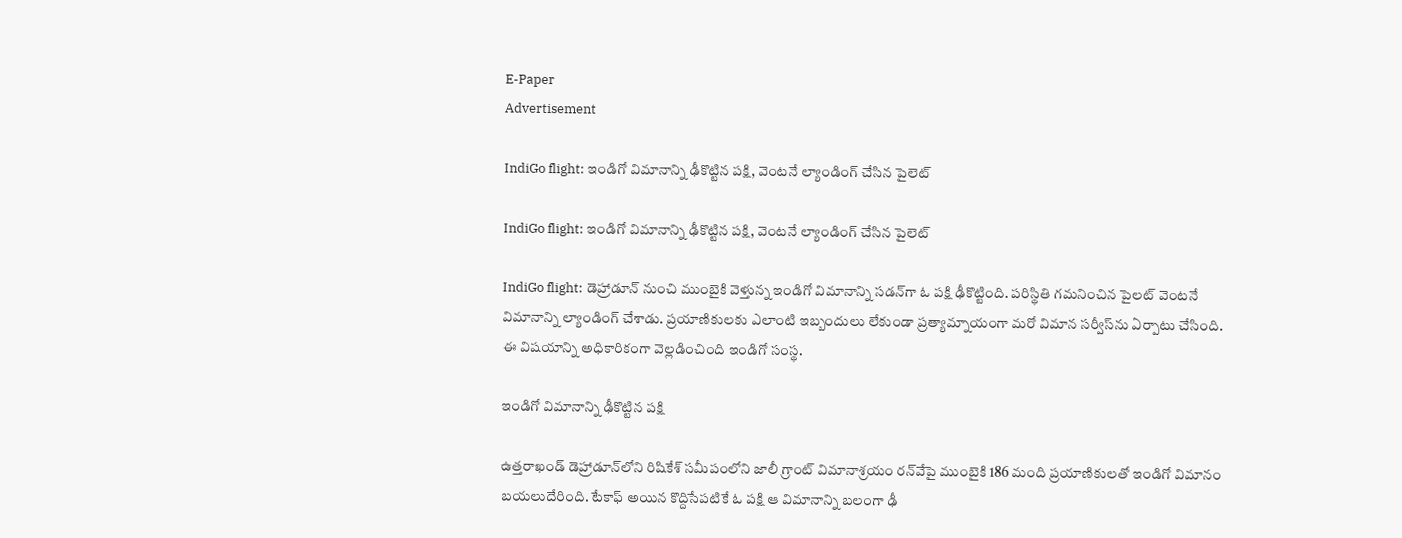E-Paper
Advertisement

IndiGo flight: ఇండిగో విమానాన్ని ఢీకొట్టిన పక్షి, వెంటనే ల్యాండింగ్ చేసిన పైలెట్

IndiGo flight: ఇండిగో విమానాన్ని ఢీకొట్టిన పక్షి, వెంటనే ల్యాండింగ్ చేసిన పైలెట్

IndiGo flight: డెహ్రాడూన్‌ నుంచి ముంబైకి వెళ్తున్న ఇండిగో విమానాన్ని సడన్‌గా ఓ పక్షి ఢీకొట్టింది. పరిస్థితి గమనించిన పైలట్ వెంటనే విమానాన్ని ల్యాండింగ్ చేశాడు. ప్రయాణికులకు ఎలాంటి ఇబ్బందులు లేకుండా ప్రత్యామ్నాయంగా మరో విమాన సర్వీస్‌ను ఏర్పాటు చేసింది. ఈ విషయాన్ని అధికారికంగా వెల్లడించింది ఇండిగో సంస్థ.

ఇండిగో విమానాన్ని ఢీకొట్టిన పక్షి

ఉత్తరాఖండ్‌ డెహ్రాడూన్‌లోని రిషికేశ్ సమీపంలోని జాలీ గ్రాంట్ విమానాశ్రయం రన్‌వేపై ముంబైకి 186 మంది ప్రయాణికులతో ఇండిగో విమానం బయలుదేరింది. టేకాఫ్ అయిన కొద్దిసేపటికే ఓ పక్షి ఆ విమానాన్ని బలంగా ఢీ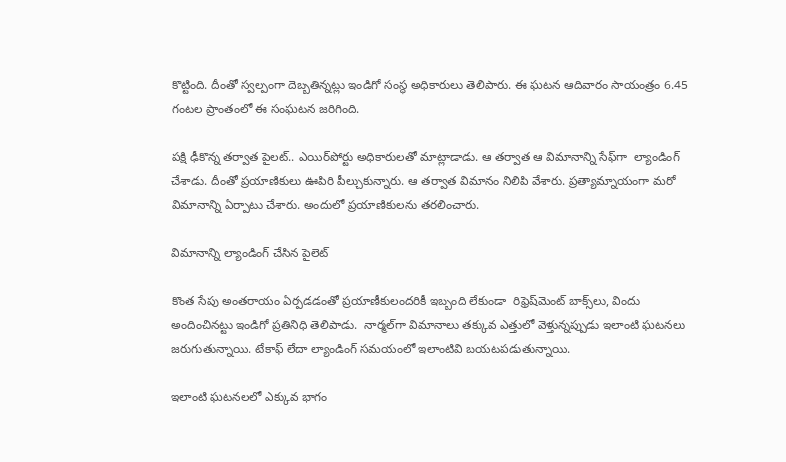కొట్టింది. దీంతో స్వల్పంగా దెబ్బతిన్నట్లు ఇండిగో సంస్థ అధికారులు తెలిపారు. ఈ ఘటన ఆదివారం సాయంత్రం 6.45 గంటల ప్రాంతంలో ఈ సంఘటన జరిగింది.

పక్షి ఢీకొన్న తర్వాత పైలట్.. ఎయిర్‌పోర్టు అధికారులతో మాట్లాడాడు. ఆ తర్వాత ఆ విమానాన్ని సేఫ్‌గా  ల్యాండింగ్ చేశాడు. దీంతో ప్రయాణికులు ఊపిరి పీల్చుకున్నారు. ఆ తర్వాత విమానం నిలిపి వేశారు. ప్రత్యామ్నాయంగా మరో విమానాన్ని ఏర్పాటు చేశారు. అందులో ప్రయాణికులను తరలించారు.

విమానాన్ని ల్యాండింగ్ చేసిన పైలెట్

కొంత సేపు అంతరాయం ఏర్పడడంతో ప్రయాణీకులందరికీ ఇబ్బంది లేకుండా  రిఫ్రెష్‌మెంట్ బాక్స్‌లు, విందు అందించినట్టు ఇండిగో ప్రతినిధి తెలిపాడు.  నార్మల్‌గా విమానాలు తక్కువ ఎత్తులో వెళ్తున్నప్పుడు ఇలాంటి ఘటనలు జరుగుతున్నాయి. టేకాఫ్ లేదా ల్యాండింగ్ సమయంలో ఇలాంటివి బయటపడుతున్నాయి.

ఇలాంటి ఘటనలలో ఎక్కువ భాగం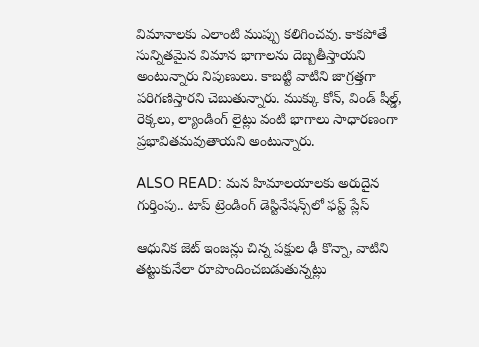విమానాలకు ఎలాంటి ముప్పు కలిగించవు. కాకపోతే సున్నితమైన విమాన భాగాలను దెబ్బతీస్తాయని అంటున్నారు నిపుణులు. కాబట్టి వాటిని జాగ్రత్తగా పరిగణిస్తారని చెబుతున్నారు. ముక్కు కోన్, విండ్‌ షీల్డ్, రెక్కలు, ల్యాండింగ్ లైట్లు వంటి భాగాలు సాధారణంగా ప్రభావితమవుతాయని అంటున్నారు.

ALSO READ: మన హిమాలయాలకు అరుదైన గుర్తింపు.. టాప్ ట్రెండింగ్ డెస్టినేషన్స్‌లో ఫస్ట్ ప్లేస్

ఆధునిక జెట్ ఇంజన్లు చిన్న పక్షుల ఢీ కొన్నా, వాటిని తట్టుకునేలా రూపొందించబడుతున్నట్లు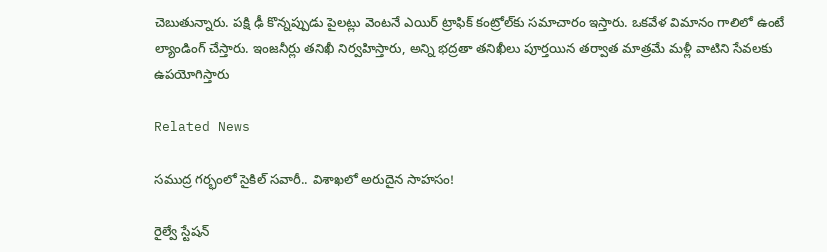చెబుతున్నారు. పక్షి ఢీ కొన్నప్పుడు పైలట్లు వెంటనే ఎయిర్ ట్రాఫిక్ కంట్రోల్‌కు సమాచారం ఇస్తారు. ఒకవేళ విమానం గాలిలో ఉంటే ల్యాండింగ్‌ చేస్తారు. ఇంజనీర్లు తనిఖీ నిర్వహిస్తారు, అన్ని భద్రతా తనిఖీలు పూర్తయిన తర్వాత మాత్రమే మళ్లీ వాటిని సేవలకు ఉపయోగిస్తారు

Related News

సముద్ర గర్భంలో సైకిల్ సవారీ.. విశాఖలో అరుదైన సాహసం!

రైల్వే స్టేషన్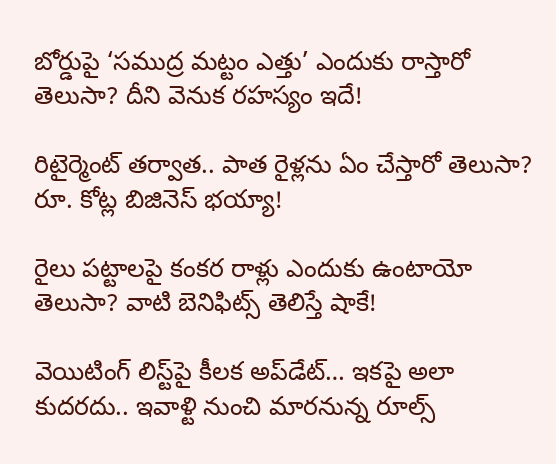బోర్డుపై ‘సముద్ర మట్టం ఎత్తు’ ఎందుకు రాస్తారో తెలుసా? దీని వెనుక రహస్యం ఇదే!

రిటైర్మెంట్ తర్వాత.. పాత రైళ్లను ఏం చేస్తారో తెలుసా? రూ. కోట్ల బిజినెస్ భయ్యా!

రైలు పట్టాలపై కంకర రాళ్లు ఎందుకు ఉంటాయో తెలుసా? వాటి బెనిఫిట్స్ తెలిస్తే షాకే!

వెయిటింగ్‌ లిస్ట్‌పై కీలక అప్‌డేట్‌… ఇకపై అలా కుదరదు.. ఇవాళ్టి నుంచి మారనున్న రూల్స్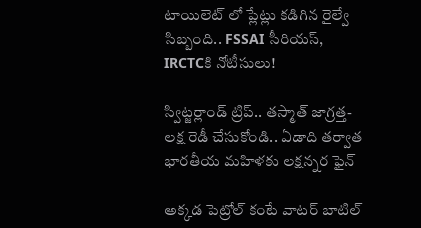టాయిలెట్ లో ప్లేట్లు కడిగిన రైల్వే సిబ్బంది.. FSSAI సీరియస్, IRCTCకి నోటీసులు!

స్విట్జర్లాండ్‌ ట్రిప్.. తస్మాత్ జాగ్రత్త-లక్ష రెడీ చేసుకోండి.. ఏడాది తర్వాత భారతీయ మహిళకు లక్షన్నర ఫైన్

అక్కడ పెట్రోల్ కంటే వాటర్ బాటిల్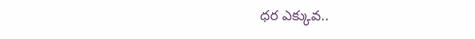ధర ఎక్కువ..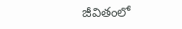జీవితంలో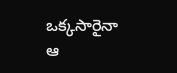ఒక్కసారైనా ఆ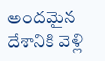అందమైన దేశానికి వెళ్లి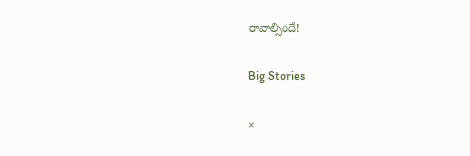రావాల్సిందే!

Big Stories

×